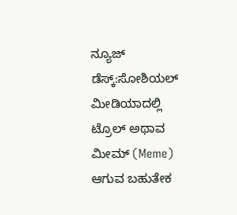ನ್ಯೂಜ್ ಡೆಸ್ಕ್:ಸೋಶಿಯಲ್ ಮೀಡಿಯಾದಲ್ಲಿ ಟ್ರೊಲ್ ಅಥಾವ ಮೀಮ್ (Meme) ಆಗುವ ಬಹುತೇಕ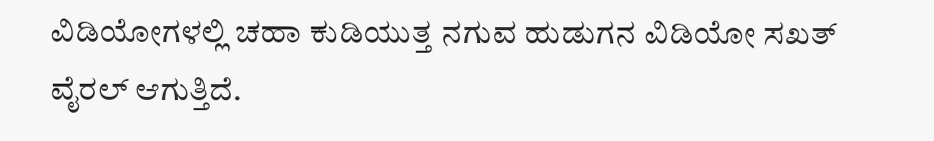ವಿಡಿಯೋಗಳಲ್ಲಿ ಚಹಾ ಕುಡಿಯುತ್ತ ನಗುವ ಹುಡುಗನ ವಿಡಿಯೋ ಸಖತ್ ವೈರಲ್ ಆಗುತ್ತಿದೆ.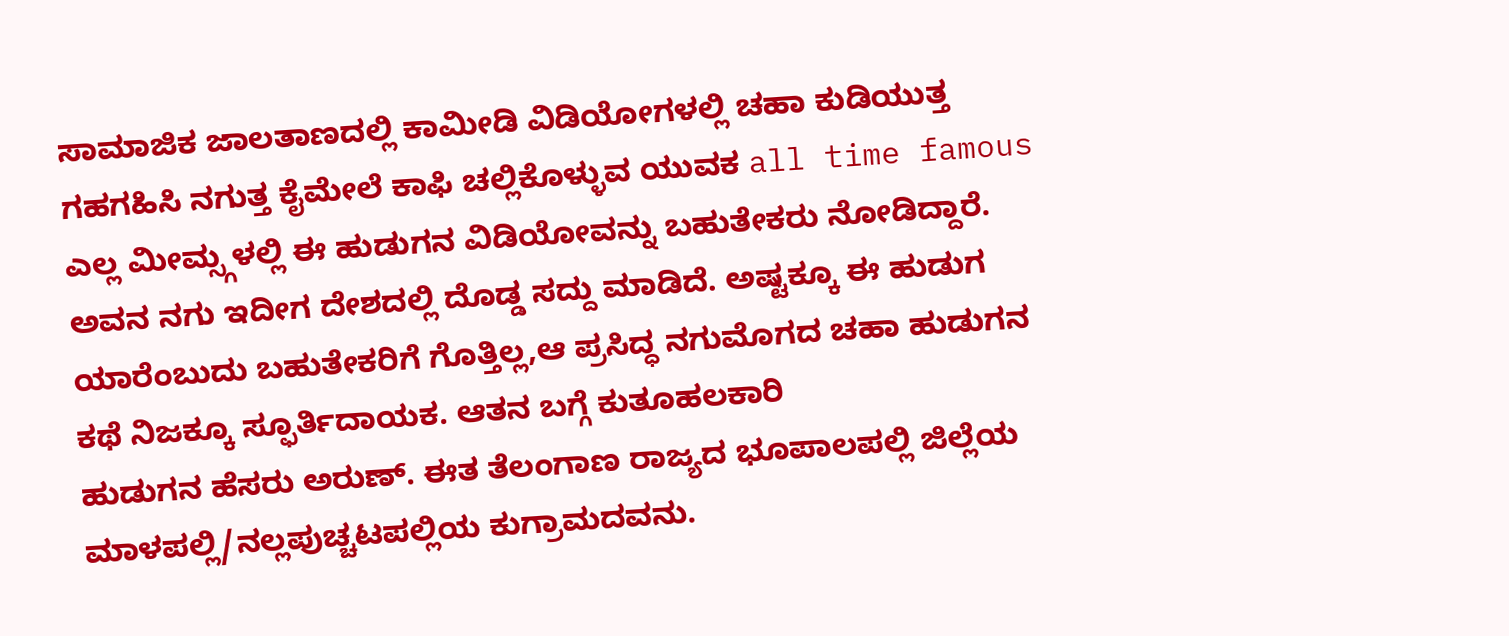ಸಾಮಾಜಿಕ ಜಾಲತಾಣದಲ್ಲಿ ಕಾಮೀಡಿ ವಿಡಿಯೋಗಳಲ್ಲಿ ಚಹಾ ಕುಡಿಯುತ್ತ ಗಹಗಹಿಸಿ ನಗುತ್ತ ಕೈಮೇಲೆ ಕಾಫಿ ಚಲ್ಲಿಕೊಳ್ಳುವ ಯುವಕ all time famous ಎಲ್ಲ ಮೀಮ್ಸ್ಗಳಲ್ಲಿ ಈ ಹುಡುಗನ ವಿಡಿಯೋವನ್ನು ಬಹುತೇಕರು ನೋಡಿದ್ದಾರೆ. ಅವನ ನಗು ಇದೀಗ ದೇಶದಲ್ಲಿ ದೊಡ್ಡ ಸದ್ದು ಮಾಡಿದೆ. ಅಷ್ಟಕ್ಕೂ ಈ ಹುಡುಗ ಯಾರೆಂಬುದು ಬಹುತೇಕರಿಗೆ ಗೊತ್ತಿಲ್ಲ,ಆ ಪ್ರಸಿದ್ಧ ನಗುಮೊಗದ ಚಹಾ ಹುಡುಗನ ಕಥೆ ನಿಜಕ್ಕೂ ಸ್ಫೂರ್ತಿದಾಯಕ. ಆತನ ಬಗ್ಗೆ ಕುತೂಹಲಕಾರಿ
ಹುಡುಗನ ಹೆಸರು ಅರುಣ್. ಈತ ತೆಲಂಗಾಣ ರಾಜ್ಯದ ಭೂಪಾಲಪಲ್ಲಿ ಜಿಲ್ಲೆಯ ಮಾಳಪಲ್ಲಿ/ನಲ್ಲಪುಚ್ಚಟಪಲ್ಲಿಯ ಕುಗ್ರಾಮದವನು.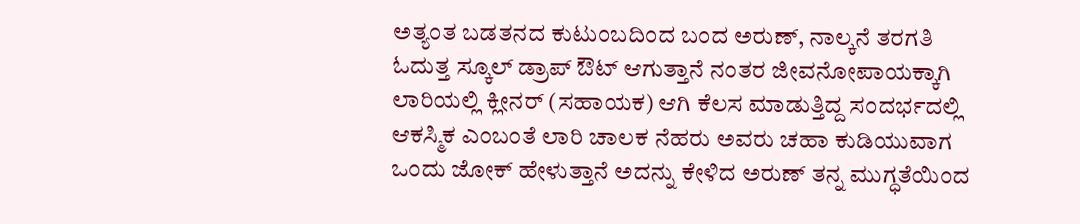ಅತ್ಯಂತ ಬಡತನದ ಕುಟುಂಬದಿಂದ ಬಂದ ಅರುಣ್, ನಾಲ್ಕನೆ ತರಗತಿ ಓದುತ್ತ ಸ್ಕೂಲ್ ಡ್ರಾಪ್ ಔಟ್ ಆಗುತ್ತಾನೆ ನಂತರ ಜೀವನೋಪಾಯಕ್ಕಾಗಿ ಲಾರಿಯಲ್ಲಿ ಕ್ಲೀನರ್ (ಸಹಾಯಕ) ಆಗಿ ಕೆಲಸ ಮಾಡುತ್ತಿದ್ದ ಸಂದರ್ಭದಲ್ಲಿ ಆಕಸ್ಮಿಕ ಎಂಬಂತೆ ಲಾರಿ ಚಾಲಕ ನೆಹರು ಅವರು ಚಹಾ ಕುಡಿಯುವಾಗ ಒಂದು ಜೋಕ್ ಹೇಳುತ್ತಾನೆ ಅದನ್ನು ಕೇಳಿದ ಅರುಣ್ ತನ್ನ ಮುಗ್ಧತೆಯಿಂದ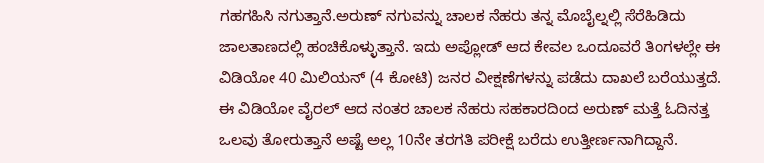ಗಹಗಹಿಸಿ ನಗುತ್ತಾನೆ.ಅರುಣ್ ನಗುವನ್ನು ಚಾಲಕ ನೆಹರು ತನ್ನ ಮೊಬೈಲ್ನಲ್ಲಿ ಸೆರೆಹಿಡಿದು ಜಾಲತಾಣದಲ್ಲಿ ಹಂಚಿಕೊಳ್ಳುತ್ತಾನೆ. ಇದು ಅಪ್ಲೋಡ್ ಆದ ಕೇವಲ ಒಂದೂವರೆ ತಿಂಗಳಲ್ಲೇ ಈ ವಿಡಿಯೋ 40 ಮಿಲಿಯನ್ (4 ಕೋಟಿ) ಜನರ ವೀಕ್ಷಣೆಗಳನ್ನು ಪಡೆದು ದಾಖಲೆ ಬರೆಯುತ್ತದೆ.
ಈ ವಿಡಿಯೋ ವೈರಲ್ ಆದ ನಂತರ ಚಾಲಕ ನೆಹರು ಸಹಕಾರದಿಂದ ಅರುಣ್ ಮತ್ತೆ ಓದಿನತ್ತ ಒಲವು ತೋರುತ್ತಾನೆ ಅಷ್ಟೆ ಅಲ್ಲ 10ನೇ ತರಗತಿ ಪರೀಕ್ಷೆ ಬರೆದು ಉತ್ತೀರ್ಣನಾಗಿದ್ದಾನೆ.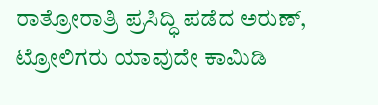ರಾತ್ರೋರಾತ್ರಿ ಪ್ರಸಿದ್ಧಿ ಪಡೆದ ಅರುಣ್, ಟ್ರೋಲಿಗರು ಯಾವುದೇ ಕಾಮಿಡಿ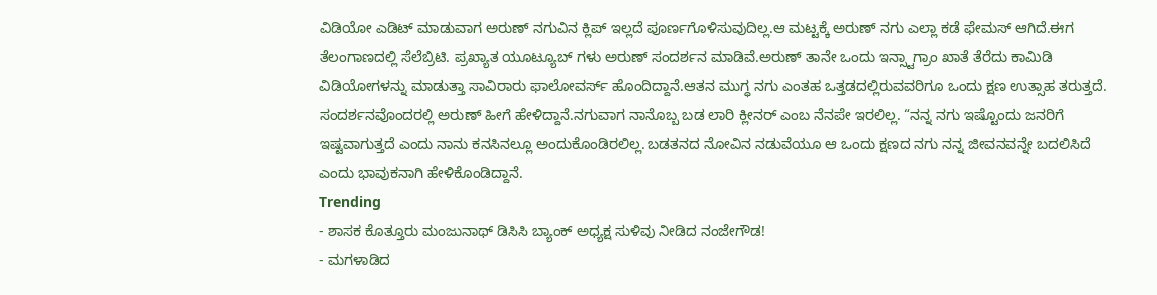ವಿಡಿಯೋ ಎಡಿಟ್ ಮಾಡುವಾಗ ಅರುಣ್ ನಗುವಿನ ಕ್ಲಿಪ್ ಇಲ್ಲದೆ ಪೂರ್ಣಗೊಳಿಸುವುದಿಲ್ಲ.ಆ ಮಟ್ಟಕ್ಕೆ ಅರುಣ್ ನಗು ಎಲ್ಲಾ ಕಡೆ ಫೇಮಸ್ ಆಗಿದೆ.ಈಗ ತೆಲಂಗಾಣದಲ್ಲಿ ಸೆಲೆಬ್ರಿಟಿ. ಪ್ರಖ್ಯಾತ ಯೂಟ್ಯೂಬ್ ಗಳು ಅರುಣ್ ಸಂದರ್ಶನ ಮಾಡಿವೆ.ಅರುಣ್ ತಾನೇ ಒಂದು ಇನ್ಸ್ಟಾಗ್ರಾಂ ಖಾತೆ ತೆರೆದು ಕಾಮಿಡಿ ವಿಡಿಯೋಗಳನ್ನು ಮಾಡುತ್ತಾ ಸಾವಿರಾರು ಫಾಲೋವರ್ಸ್ ಹೊಂದಿದ್ದಾನೆ.ಆತನ ಮುಗ್ಧ ನಗು ಎಂತಹ ಒತ್ತಡದಲ್ಲಿರುವವರಿಗೂ ಒಂದು ಕ್ಷಣ ಉತ್ಸಾಹ ತರುತ್ತದೆ.
ಸಂದರ್ಶನವೊಂದರಲ್ಲಿ ಅರುಣ್ ಹೀಗೆ ಹೇಳಿದ್ದಾನೆ.ನಗುವಾಗ ನಾನೊಬ್ಬ ಬಡ ಲಾರಿ ಕ್ಲೀನರ್ ಎಂಬ ನೆನಪೇ ಇರಲಿಲ್ಲ. “ನನ್ನ ನಗು ಇಷ್ಟೊಂದು ಜನರಿಗೆ ಇಷ್ಟವಾಗುತ್ತದೆ ಎಂದು ನಾನು ಕನಸಿನಲ್ಲೂ ಅಂದುಕೊಂಡಿರಲಿಲ್ಲ. ಬಡತನದ ನೋವಿನ ನಡುವೆಯೂ ಆ ಒಂದು ಕ್ಷಣದ ನಗು ನನ್ನ ಜೀವನವನ್ನೇ ಬದಲಿಸಿದೆ ಎಂದು ಭಾವುಕನಾಗಿ ಹೇಳಿಕೊಂಡಿದ್ದಾನೆ.
Trending
- ಶಾಸಕ ಕೊತ್ತೂರು ಮಂಜುನಾಥ್ ಡಿಸಿಸಿ ಬ್ಯಾಂಕ್ ಅಧ್ಯಕ್ಷ ಸುಳಿವು ನೀಡಿದ ನಂಜೇಗೌಡ!
- ಮಗಳಾಡಿದ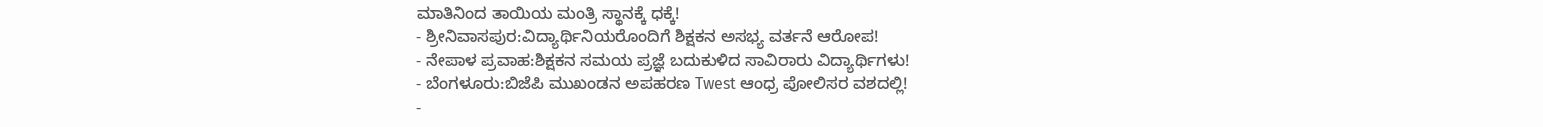ಮಾತಿನಿಂದ ತಾಯಿಯ ಮಂತ್ರಿ ಸ್ಥಾನಕ್ಕೆ ಧಕ್ಕೆ!
- ಶ್ರೀನಿವಾಸಪುರ:ವಿದ್ಯಾರ್ಥಿನಿಯರೊಂದಿಗೆ ಶಿಕ್ಷಕನ ಅಸಭ್ಯ ವರ್ತನೆ ಆರೋಪ!
- ನೇಪಾಳ ಪ್ರವಾಹ:ಶಿಕ್ಷಕನ ಸಮಯ ಪ್ರಜ್ಞೆ ಬದುಕುಳಿದ ಸಾವಿರಾರು ವಿದ್ಯಾರ್ಥಿಗಳು!
- ಬೆಂಗಳೂರು:ಬಿಜೆಪಿ ಮುಖಂಡನ ಅಪಹರಣ Twest ಆಂಧ್ರ ಪೋಲಿಸರ ವಶದಲ್ಲಿ!
-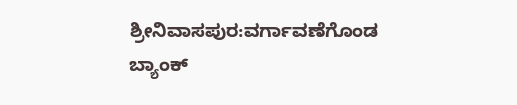ಶ್ರೀನಿವಾಸಪುರ:ವರ್ಗಾವಣೆಗೊಂಡ ಬ್ಯಾಂಕ್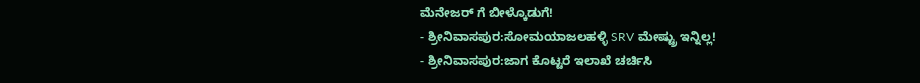ಮೆನೇಜರ್ ಗೆ ಬೀಳ್ಕೊಡುಗೆ!
- ಶ್ರೀನಿವಾಸಪುರ:ಸೋಮಯಾಜಲಹಳ್ಳಿ SRV ಮೇಷ್ಟ್ರು ಇನ್ನಿಲ್ಲ!
- ಶ್ರೀನಿವಾಸಪುರ:ಜಾಗ ಕೊಟ್ಟರೆ ಇಲಾಖೆ ಚರ್ಚಿಸಿ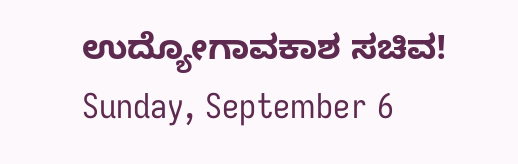ಉದ್ಯೋಗಾವಕಾಶ ಸಚಿವ!
Sunday, September 6